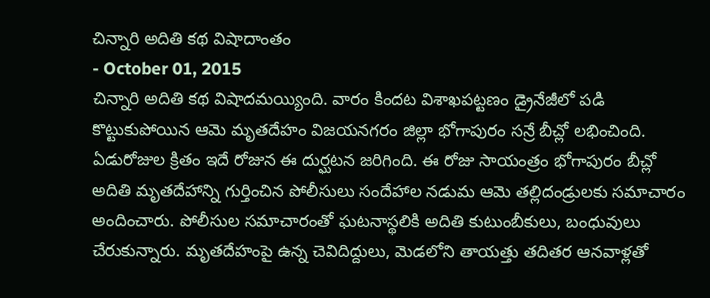చిన్నారి అదితి కథ విషాదాంతం
- October 01, 2015
చిన్నారి అదితి కథ విషాదమయ్యింది. వారం కిందట విశాఖపట్టణం డ్రైనేజీలో పడి కొట్టుకుపోయిన ఆమె మృతదేహం విజయనగరం జిల్లా భోగాపురం సన్రే బీచ్లో లభించింది. ఏడురోజుల క్రితం ఇదే రోజున ఈ దుర్ఘటన జరిగింది. ఈ రోజు సాయంత్రం భోగాపురం బీచ్లో అదితి మృతదేహాన్ని గుర్తించిన పోలీసులు సందేహాల నడుమ ఆమె తల్లిదండ్రులకు సమాచారం అందించారు. పోలీసుల సమాచారంతో ఘటనాస్థలికి అదితి కుటుంబీకులు, బంధువులు చేరుకున్నారు. మృతదేహంపై ఉన్న చెవిదిద్దులు, మెడలోని తాయత్తు తదితర ఆనవాళ్లతో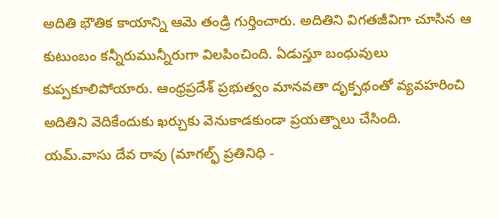అదితి భౌతిక కాయాన్ని ఆమె తండ్రి గుర్తించారు. అదితిని విగతజీవిగా చూసిన ఆ కుటుంబం కన్నీరుమున్నీరుగా విలపించింది. ఏడుస్తూ బంధువులు కుప్పకూలిపోయారు. ఆంధ్రప్రదేశ్ ప్రభుత్వం మానవతా దృక్పథంతో వ్యవహరించి అదితిని వెదికేందుకు ఖర్చుకు వెనుకాడకుండా ప్రయత్నాలు చేసింది.
యమ్.వాసు దేవ రావు (మాగల్ఫ్ ప్రతినిధి -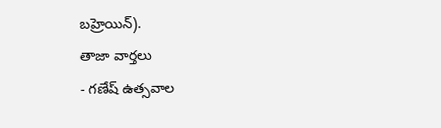బహ్రెయిన్).
తాజా వార్తలు
- గణేష్ ఉత్సవాల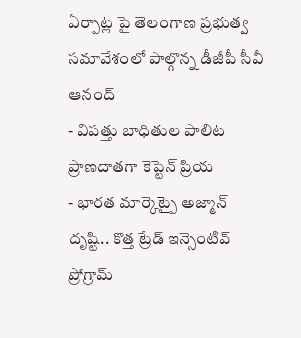ఏర్పాట్ల పై తెలంగాణ ప్రభుత్వ సమావేశంలో పాల్గొన్న డీజీపీ సీవీ ఆనంద్
- విపత్తు బాధితుల పాలిట ప్రాణదాతగా కెప్టెన్ ప్రియ
- భారత మార్కెట్పై అజ్మాన్ దృష్టి.. కొత్త ట్రేడ్ ఇన్సెంటివ్ ప్రోగ్రామ్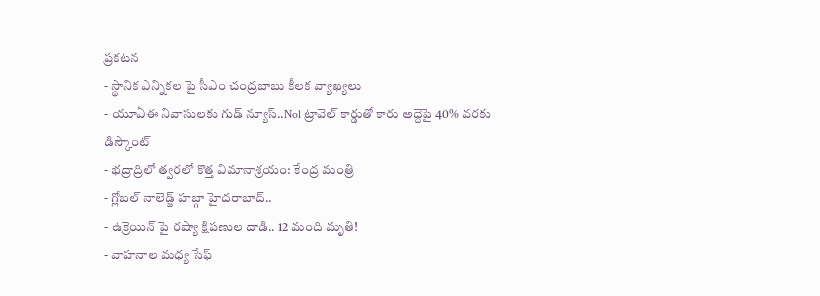ప్రకటన
- స్థానిక ఎన్నికల పై సీఎం చంద్రబాబు కీలక వ్యాఖ్యలు
- యూఏఈ నివాసులకు గుడ్ న్యూస్..Nol ట్రావెల్ కార్డుతో కారు అద్దెపై 40% వరకు డిస్కౌంట్
- భద్రాద్రిలో త్వరలో కొత్త విమానాశ్రయం: కేంద్ర మంత్రి
- గ్లోబల్ నాలెడ్జ్ హబ్గా హైదరాబాద్..
- ఉక్రెయిన్ పై రష్యా క్షిపణుల దాడి.. 12 మంది మృతి!
- వాహనాల మధ్య సేఫ్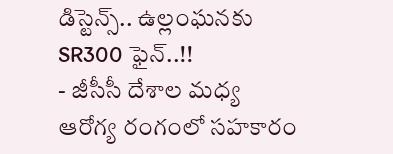డిస్టెన్స్.. ఉల్లంఘనకు SR300 ఫైన్..!!
- జీసీసీ దేశాల మధ్య ఆరోగ్య రంగంలో సహకారం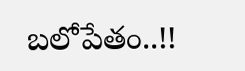బలోపేతం..!!